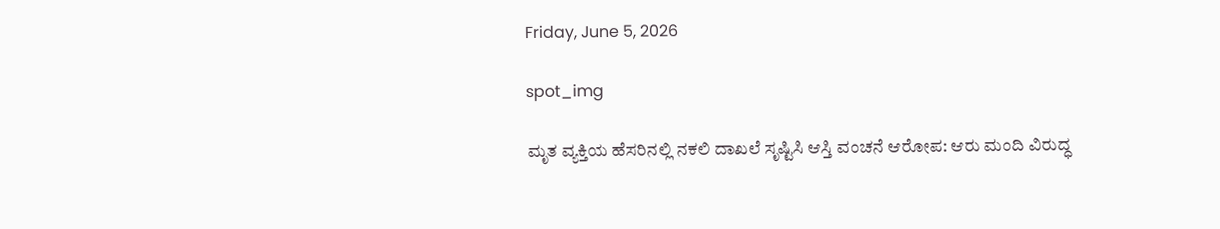Friday, June 5, 2026

spot_img

ಮೃತ ವ್ಯಕ್ತಿಯ ಹೆಸರಿನಲ್ಲಿ ನಕಲಿ ದಾಖಲೆ ಸೃಷ್ಟಿಸಿ ಆಸ್ತಿ ವಂಚನೆ ಆರೋಪ: ಆರು ಮಂದಿ ವಿರುದ್ಧ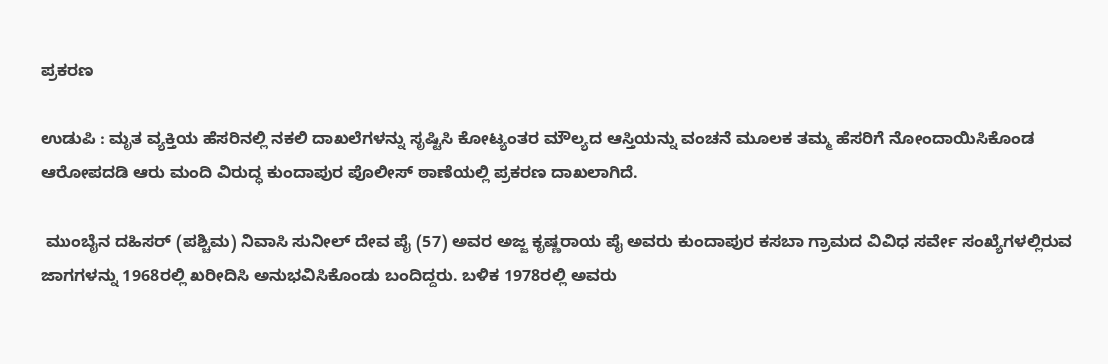ಪ್ರಕರಣ

ಉಡುಪಿ : ಮೃತ ವ್ಯಕ್ತಿಯ ಹೆಸರಿನಲ್ಲಿ ನಕಲಿ ದಾಖಲೆಗಳನ್ನು ಸೃಷ್ಟಿಸಿ ಕೋಟ್ಯಂತರ ಮೌಲ್ಯದ ಆಸ್ತಿಯನ್ನು ವಂಚನೆ ಮೂಲಕ ತಮ್ಮ ಹೆಸರಿಗೆ ನೋಂದಾಯಿಸಿಕೊಂಡ ಆರೋಪದಡಿ ಆರು ಮಂದಿ ವಿರುದ್ಧ ಕುಂದಾಪುರ ಪೊಲೀಸ್ ಠಾಣೆಯಲ್ಲಿ ಪ್ರಕರಣ ದಾಖಲಾಗಿದೆ.

 ಮುಂಬೈನ ದಹಿಸರ್ (ಪಶ್ಚಿಮ) ನಿವಾಸಿ ಸುನೀಲ್ ದೇವ ಪೈ (57) ಅವರ ಅಜ್ಜ ಕೃಷ್ಣರಾಯ ಪೈ ಅವರು ಕುಂದಾಪುರ ಕಸಬಾ ಗ್ರಾಮದ ವಿವಿಧ ಸರ್ವೇ ಸಂಖ್ಯೆಗಳಲ್ಲಿರುವ ಜಾಗಗಳನ್ನು 1968ರಲ್ಲಿ ಖರೀದಿಸಿ ಅನುಭವಿಸಿಕೊಂಡು ಬಂದಿದ್ದರು. ಬಳಿಕ 1978ರಲ್ಲಿ ಅವರು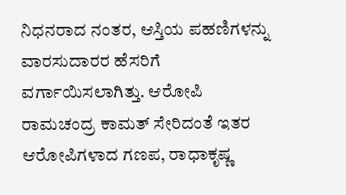ನಿಧನರಾದ ನಂತರ, ಆಸ್ತಿಯ ಪಹಣಿಗಳನ್ನು ವಾರಸುದಾರರ ಹೆಸರಿಗೆ ವರ್ಗಾಯಿಸಲಾಗಿತ್ತು. ಆರೋಪಿ ರಾಮಚಂದ್ರ ಕಾಮತ್ ಸೇರಿದಂತೆ ಇತರ ಆರೋಪಿಗಳಾದ ಗಣಪ, ರಾಧಾಕೃಷ್ಣ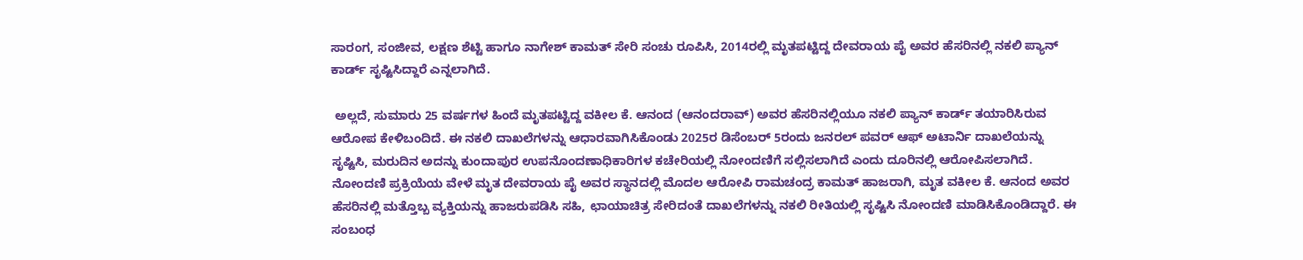ಸಾರಂಗ, ಸಂಜೀವ, ಲಕ್ಷಣ ಶೆಟ್ಟಿ ಹಾಗೂ ನಾಗೇಶ್ ಕಾಮತ್ ಸೇರಿ ಸಂಚು ರೂಪಿಸಿ, 2014ರಲ್ಲಿ ಮೃತಪಟ್ಟಿದ್ದ ದೇವರಾಯ ಪೈ ಅವರ ಹೆಸರಿನಲ್ಲಿ ನಕಲಿ ಪ್ಯಾನ್ ಕಾರ್ಡ್ ಸೃಷ್ಟಿಸಿದ್ದಾರೆ ಎನ್ನಲಾಗಿದೆ.

 ಅಲ್ಲದೆ, ಸುಮಾರು 25 ವರ್ಷಗಳ ಹಿಂದೆ ಮೃತಪಟ್ಟಿದ್ದ ವಕೀಲ ಕೆ. ಆನಂದ (ಆನಂದರಾವ್) ಅವರ ಹೆಸರಿನಲ್ಲಿಯೂ ನಕಲಿ ಪ್ಯಾನ್ ಕಾರ್ಡ್ ತಯಾರಿಸಿರುವ ಆರೋಪ ಕೇಳಿಬಂದಿದೆ. ಈ ನಕಲಿ ದಾಖಲೆಗಳನ್ನು ಆಧಾರವಾಗಿಸಿಕೊಂಡು 2025ರ ಡಿಸೆಂಬರ್ 5ರಂದು ಜನರಲ್ ಪವರ್ ಆಫ್ ಅಟಾರ್ನಿ ದಾಖಲೆಯನ್ನು ಸೃಷ್ಟಿಸಿ, ಮರುದಿನ ಅದನ್ನು ಕುಂದಾಪುರ ಉಪನೊಂದಣಾಧಿಕಾರಿಗಳ ಕಚೇರಿಯಲ್ಲಿ ನೋಂದಣಿಗೆ ಸಲ್ಲಿಸಲಾಗಿದೆ ಎಂದು ದೂರಿನಲ್ಲಿ ಆರೋಪಿಸಲಾಗಿದೆ. ನೋಂದಣಿ ಪ್ರಕ್ರಿಯೆಯ ವೇಳೆ ಮೃತ ದೇವರಾಯ ಪೈ ಅವರ ಸ್ಥಾನದಲ್ಲಿ ಮೊದಲ ಆರೋಪಿ ರಾಮಚಂದ್ರ ಕಾಮತ್ ಹಾಜರಾಗಿ, ಮೃತ ವಕೀಲ ಕೆ. ಆನಂದ ಅವರ ಹೆಸರಿನಲ್ಲಿ ಮತ್ತೊಬ್ಬ ವ್ಯಕ್ತಿಯನ್ನು ಹಾಜರುಪಡಿಸಿ ಸಹಿ, ಛಾಯಾಚಿತ್ರ ಸೇರಿದಂತೆ ದಾಖಲೆಗಳನ್ನು ನಕಲಿ ರೀತಿಯಲ್ಲಿ ಸೃಷ್ಟಿಸಿ ನೋಂದಣಿ ಮಾಡಿಸಿಕೊಂಡಿದ್ದಾರೆ. ಈ ಸಂಬಂಧ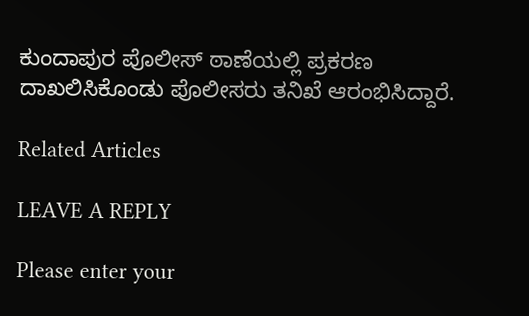ಕುಂದಾಪುರ ಪೊಲೀಸ್ ಠಾಣೆಯಲ್ಲಿ ಪ್ರಕರಣ ದಾಖಲಿಸಿಕೊಂಡು ಪೊಲೀಸರು ತನಿಖೆ ಆರಂಭಿಸಿದ್ದಾರೆ.

Related Articles

LEAVE A REPLY

Please enter your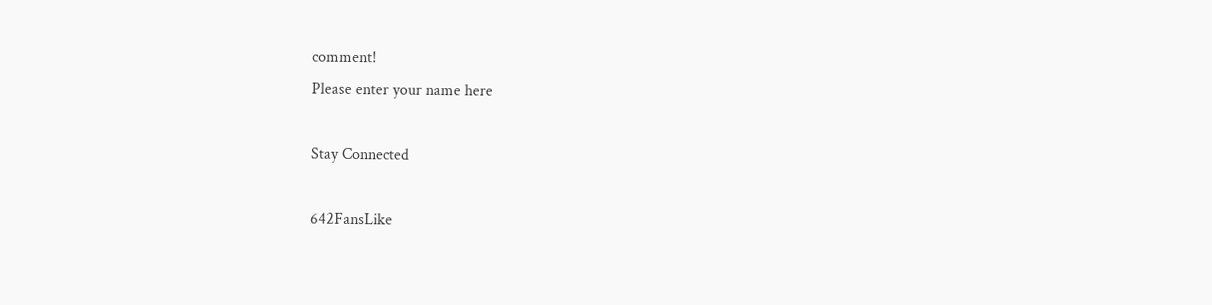comment!
Please enter your name here

Stay Connected

642FansLike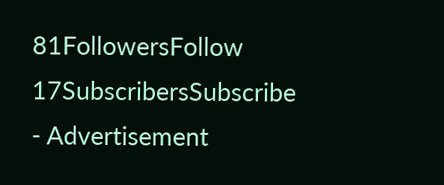81FollowersFollow
17SubscribersSubscribe
- Advertisement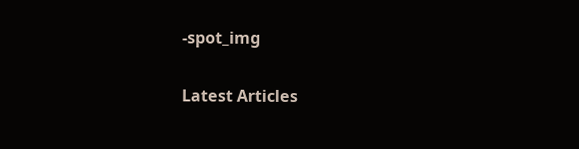-spot_img

Latest Articles